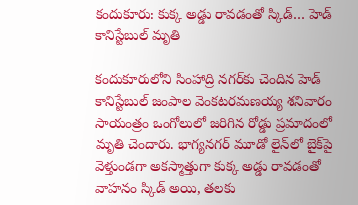కందుకూరు: కుక్క అడ్డు రావడంతో స్కిడ్… హెడ్ కానిస్టేబుల్ మృతి

కందుకూరులోని సింహాద్రి నగర్‌కు చెందిన హెడ్ కానిస్టేబుల్ జంపాల వెంకటరమణయ్య శనివారం సాయంత్రం ఒంగోలులో జరిగిన రోడ్డు ప్రమాదంలో మృతి చెందారు. భాగ్యనగర్ మూడో లైన్‌లో బైక్‌పై వెళ్తుండగా అకస్మాత్తుగా కుక్క అడ్డు రావడంతో వాహనం స్కిడ్ అయి, తలకు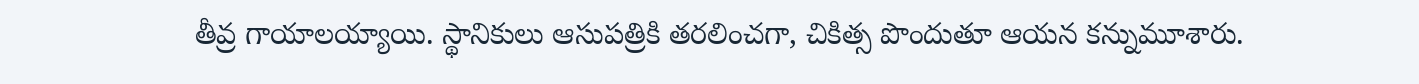తీవ్ర గాయాలయ్యాయి. స్థానికులు ఆసుపత్రికి తరలించగా, చికిత్స పొందుతూ ఆయన కన్నుమూశారు.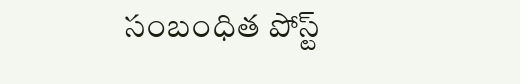సంబంధిత పోస్ట్